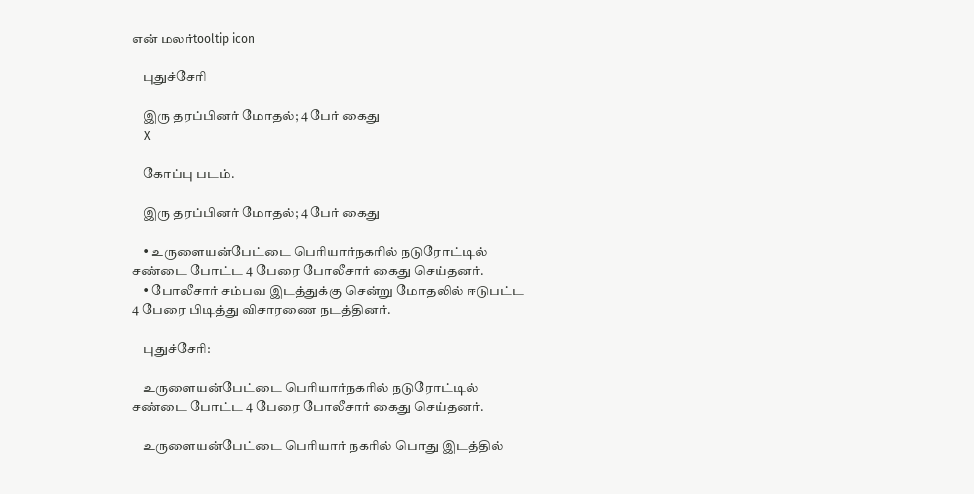என் மலர்tooltip icon

    புதுச்சேரி

    இரு தரப்பினர் மோதல்; 4 பேர் கைது
    X

    கோப்பு படம்.

    இரு தரப்பினர் மோதல்; 4 பேர் கைது

    • உருளையன்பேட்டை பெரியார்நகரில் நடுரோட்டில் சண்டை போட்ட 4 பேரை போலீசார் கைது செய்தனர்.
    • போலீசார் சம்பவ இடத்துக்கு சென்று மோதலில் ஈடுபட்ட 4 பேரை பிடித்து விசாரணை நடத்தினர்.

    புதுச்சேரி:

    உருளையன்பேட்டை பெரியார்நகரில் நடுரோட்டில் சண்டை போட்ட 4 பேரை போலீசார் கைது செய்தனர்.

    உருளையன்பேட்டை பெரியார் நகரில் பொது இடத்தில்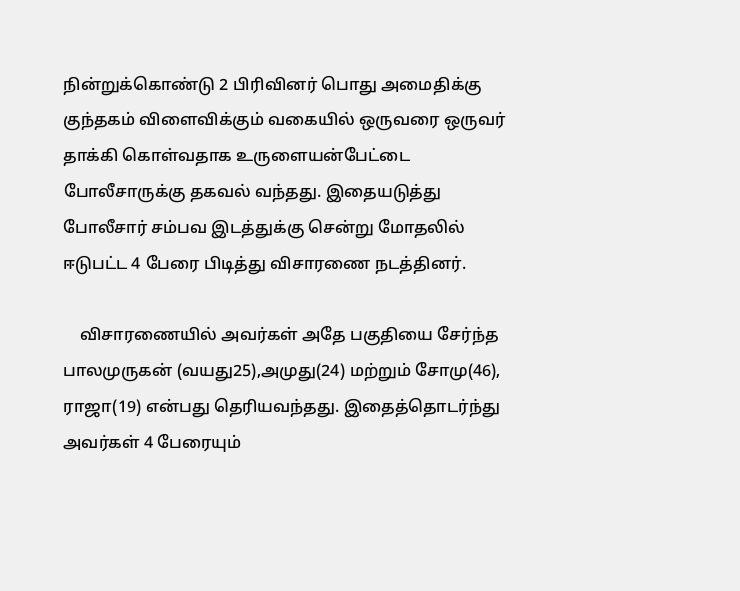நின்றுக்கொண்டு 2 பிரிவினர் பொது அமைதிக்கு குந்தகம் விளைவிக்கும் வகையில் ஒருவரை ஒருவர் தாக்கி கொள்வதாக உருளையன்பேட்டை போலீசாருக்கு தகவல் வந்தது. இதையடுத்து போலீசார் சம்பவ இடத்துக்கு சென்று மோதலில் ஈடுபட்ட 4 பேரை பிடித்து விசாரணை நடத்தினர்.

    விசாரணையில் அவர்கள் அதே பகுதியை சேர்ந்த பாலமுருகன் (வயது25),அமுது(24) மற்றும் சோமு(46), ராஜா(19) என்பது தெரியவந்தது. இதைத்தொடர்ந்து அவர்கள் 4 பேரையும்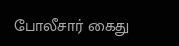போலீசார் கைது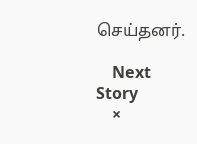செய்தனர்.

    Next Story
    ×